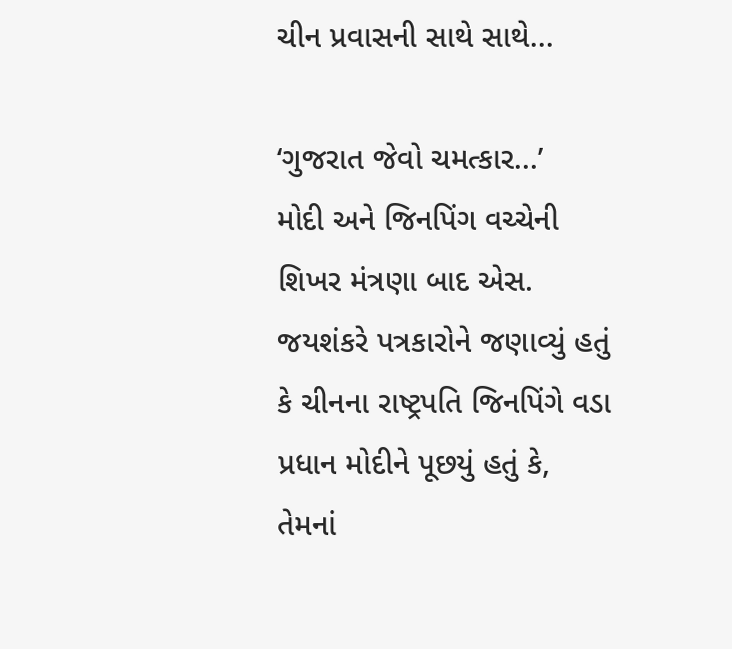ચીન પ્રવાસની સાથે સાથે...

‘ગુજરાત જેવો ચમત્કાર...’
મોદી અને જિનપિંગ વચ્ચેની શિખર મંત્રણા બાદ એસ. જયશંકરે પત્રકારોને જણાવ્યું હતું કે ચીનના રાષ્ટ્રપતિ જિનપિંગે વડા પ્રધાન મોદીને પૂછયું હતું કે, તેમનાં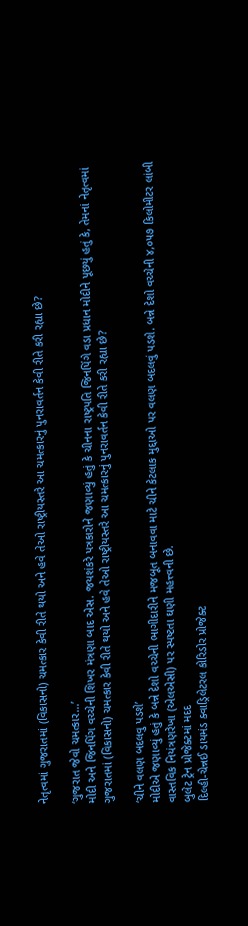નેતૃત્વમાં ગુજરાતમાં (વિકાસનો) ચમત્કાર કેવી રીતે થયો અને હવે તેઓ રાષ્ટ્રીયસ્તરે આ ચમત્કારનું પુનરાવર્તન કેવી રીતે કરી રહ્યા છે?

‘ગુજરાત જેવો ચમત્કાર...’
મોદી અને જિનપિંગ વચ્ચેની શિખર મંત્રણા બાદ એસ. જયશંકરે પત્રકારોને જણાવ્યું હતું કે ચીનના રાષ્ટ્રપતિ જિનપિંગે વડા પ્રધાન મોદીને પૂછયું હતું કે, તેમનાં નેતૃત્વમાં ગુજરાતમાં (વિકાસનો) ચમત્કાર કેવી રીતે થયો અને હવે તેઓ રાષ્ટ્રીયસ્તરે આ ચમત્કારનું પુનરાવર્તન કેવી રીતે કરી રહ્યા છે?

‘ચીને વલણ બદલવુ પડશે’
મોદીએ જણાવ્યું હતું કે બન્ને દેશો વચ્ચેની ભાગીદારીને મજબૂત બનાવવા માટે ચીને કેટલાક મુદ્દાઓ પર વલણ બદલવું પડશે. બન્ને દેશો વચ્ચેની ૪,૦૫૭ કિલોમીટર લાંબી વાસ્તવિક નિયંત્રણરેખા (એલએસી) પર સ્પષ્ટતા ઘણી મહત્ત્વની છે.
બુલેટ ટ્રેન પ્રોજેક્ટમાં મદદ
દિલ્હી-ચેન્નઈ ડાયમંડ ક્વાડ્રિલેટરલ કોરિડોર પ્રોજેક્ટ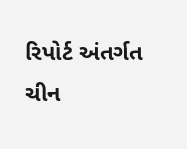રિપોર્ટ અંતર્ગત ચીન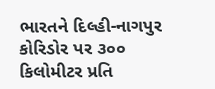ભારતને દિલ્હી-નાગપુર કોરિડોર પર ૩૦૦ કિલોમીટર પ્રતિ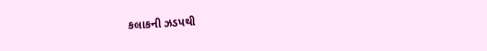કલાકની ઝડપથી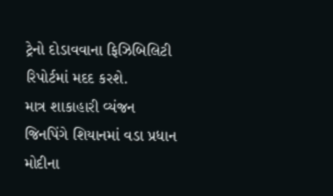ટ્રેનો દોડાવવાના ફિઝિબિલિટી રિપોર્ટમાં મદદ કરશે.
માત્ર શાકાહારી વ્યંજન
જિનપિંગે શિયાનમાં વડા પ્રધાન મોદીના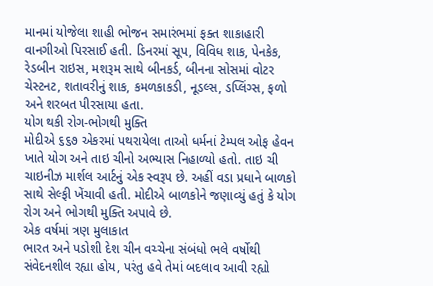માનમાં યોજેલા શાહી ભોજન સમારંભમાં ફક્ત શાકાહારી વાનગીઓ પિરસાઈ હતી. ડિનરમાં સૂપ, વિવિધ શાક, પેનકેક, રેડબીન રાઇસ, મશરૂમ સાથે બીનકર્ડ, બીનના સોસમાં વોટર ચેસ્ટનટ, શતાવરીનું શાક, કમળકાકડી, નૂડલ્સ, ડપ્લિંગ્સ, ફળો અને શરબત પીરસાયા હતા.
યોગ થકી રોગ-ભોગથી મુક્તિ
મોદીએ ૬૬૭ એકરમાં પથરાયેલા તાઓ ધર્મનાં ટેમ્પલ ઓફ હેવન ખાતે યોગ અને તાઇ ચીનો અભ્યાસ નિહાળ્યો હતો. તાઇ ચી ચાઇનીઝ માર્શલ આર્ટનું એક સ્વરૂપ છે. અહીં વડા પ્રધાને બાળકો સાથે સેલ્ફી ખેંચાવી હતી. મોદીએ બાળકોને જણાવ્યું હતું કે યોગ રોગ અને ભોગથી મુક્તિ અપાવે છે.
એક વર્ષમાં ત્રણ મુલાકાત
ભારત અને પડોશી દેશ ચીન વચ્ચેના સંબંધો ભલે વર્ષોથી સંવેદનશીલ રહ્યા હોય, પરંતુ હવે તેમાં બદલાવ આવી રહ્યો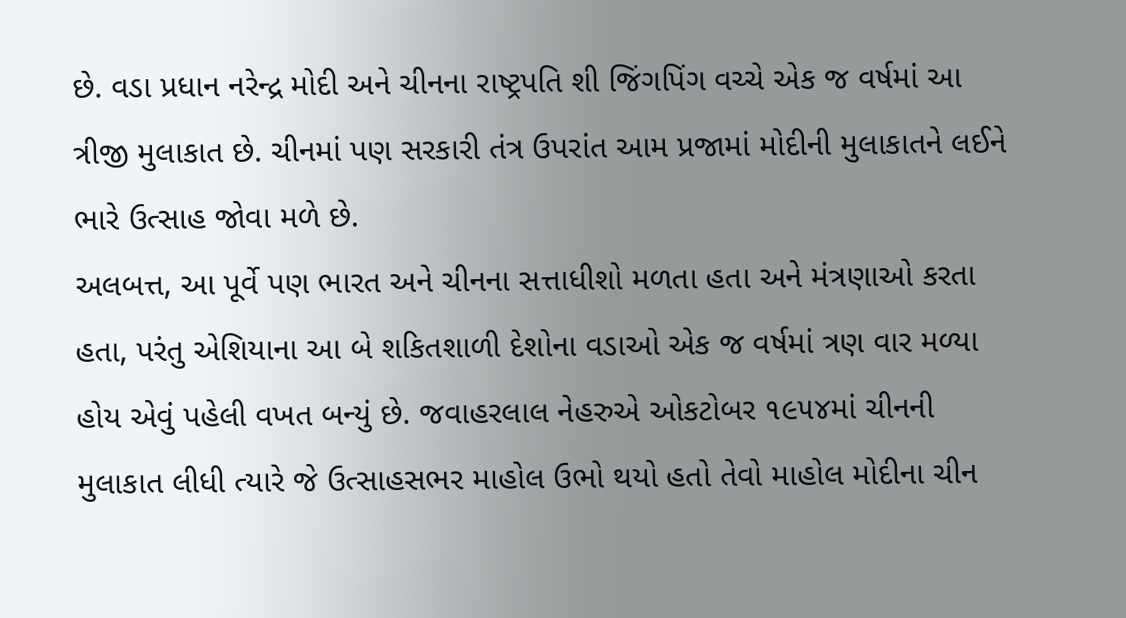છે. વડા પ્રધાન નરેન્દ્ર મોદી અને ચીનના રાષ્ટ્રપતિ શી જિંગપિંગ વચ્ચે એક જ વર્ષમાં આ ત્રીજી મુલાકાત છે. ચીનમાં પણ સરકારી તંત્ર ઉપરાંત આમ પ્રજામાં મોદીની મુલાકાતને લઈને ભારે ઉત્સાહ જોવા મળે છે.
અલબત્ત, આ પૂર્વે પણ ભારત અને ચીનના સત્તાધીશો મળતા હતા અને મંત્રણાઓ કરતા હતા, પરંતુ એશિયાના આ બે શકિતશાળી દેશોના વડાઓ એક જ વર્ષમાં ત્રણ વાર મળ્યા હોય એવું પહેલી વખત બન્યું છે. જવાહરલાલ નેહરુએ ઓકટોબર ૧૯૫૪માં ચીનની મુલાકાત લીધી ત્યારે જે ઉત્સાહસભર માહોલ ઉભો થયો હતો તેવો માહોલ મોદીના ચીન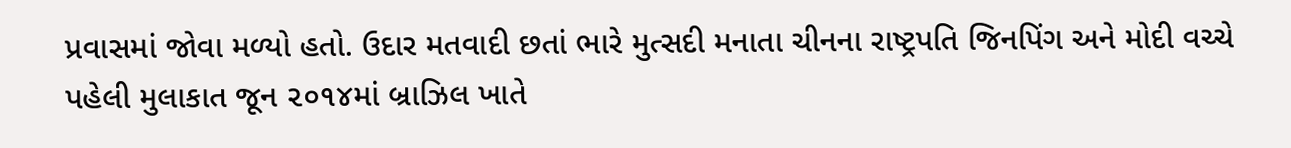પ્રવાસમાં જોવા મળ્યો હતો. ઉદાર મતવાદી છતાં ભારે મુત્સદી મનાતા ચીનના રાષ્ટ્રપતિ જિનપિંગ અને મોદી વચ્ચે પહેલી મુલાકાત જૂન ૨૦૧૪માં બ્રાઝિલ ખાતે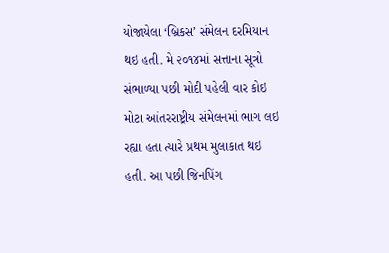યોજાયેલા ‘બ્રિકસ’ સંમેલન દરમિયાન થઇ હતી. મે ૨૦૧૪માં સત્તાના સૂત્રો સંભાળ્યા પછી મોદી પહેલી વાર કોઇ મોટા આંતરરાષ્ટ્રીય સંમેલનમાં ભાગ લઇ રહ્યા હતા ત્યારે પ્રથમ મુલાકાત થઇ હતી. આ પછી જિનપિંગ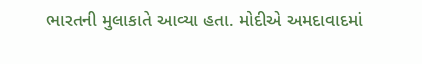ભારતની મુલાકાતે આવ્યા હતા. મોદીએ અમદાવાદમાં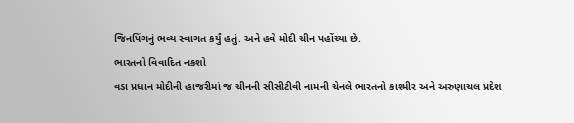જિનપિંગનું ભવ્ય સ્વાગત કર્યું હતું. અને હવે મોદી ચીન પહોંચ્યા છે.
ભારતનો વિવાદિત નકશો
વડા પ્રધાન મોદીની હાજરીમાં જ ચીનની સીસીટીવી નામની ચેનલે ભારતનો કાશ્મીર અને અરુણાચલ પ્રદેશ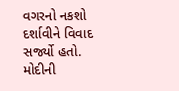વગરનો નકશો દર્શાવીને વિવાદ સર્જ્યો હતો. મોદીની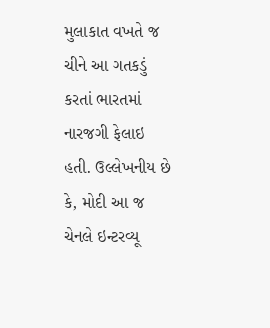મુલાકાત વખતે જ ચીને આ ગતકડું કરતાં ભારતમાં નારજગી ફેલાઇ હતી. ઉલ્લેખનીય છે કે, મોદી આ જ ચેનલે ઇન્ટરવ્યૂ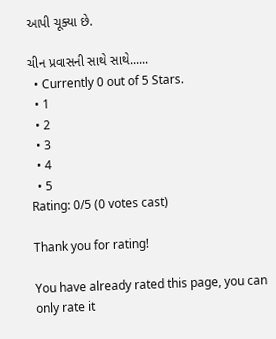આપી ચૂક્યા છે.

ચીન પ્રવાસની સાથે સાથે......
  • Currently 0 out of 5 Stars.
  • 1
  • 2
  • 3
  • 4
  • 5
Rating: 0/5 (0 votes cast)

Thank you for rating!

You have already rated this page, you can only rate it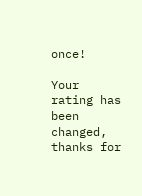once!

Your rating has been changed, thanks for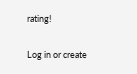rating!

Log in or create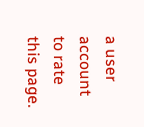a user account to rate this page.